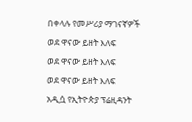በቀላሉ የመሥሪያ ማገናኛዎች
ወደ ዋናው ይዘት እለፍ
ወደ ዋናው ይዘት እለፍ
ወደ ዋናው ይዘት እለፍ
አዲሷ የኢትዮጵያ ፕሬዚዳንት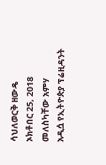ሳህለወርቅ ዘውዴ
ኦክቶበር 25, 2018
መለስካቸው አምሃ
አዲሷ የኢትዮጵያ ፕሬዚዳንት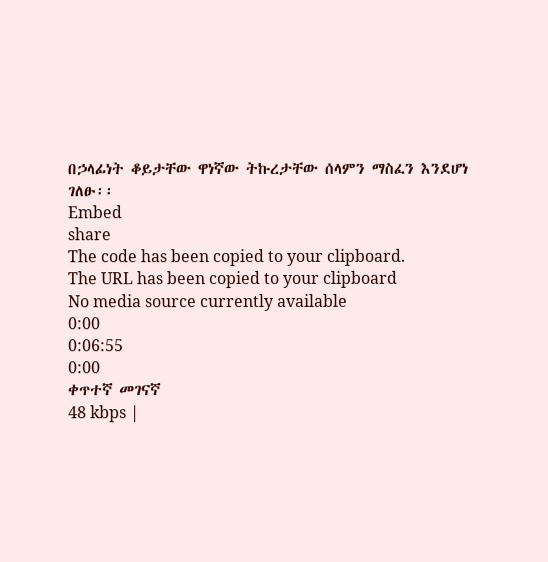በኃላፊነት ቆይታቸው ዋነኛው ትኩረታቸው ሰላምን ማስፈን እንደሆነ ገለፁ፡፡
Embed
share
The code has been copied to your clipboard.
The URL has been copied to your clipboard
No media source currently available
0:00
0:06:55
0:00
ቀጥተኛ መገናኛ
48 kbps |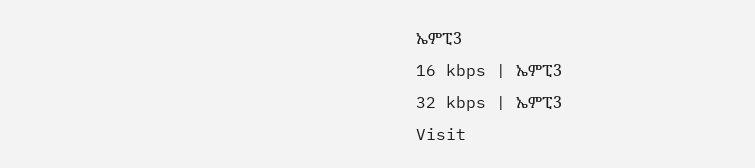ኤምፒ3
16 kbps | ኤምፒ3
32 kbps | ኤምፒ3
Visit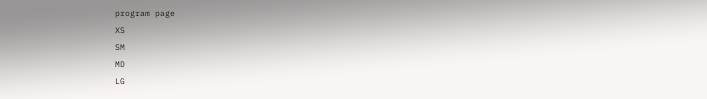program page
XS
SM
MD
LG